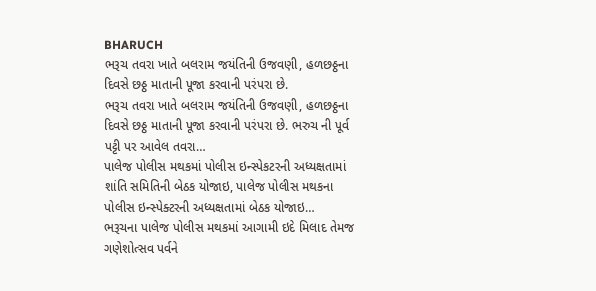BHARUCH
ભરૂચ તવરા ખાતે બલરામ જયંતિની ઉજવણી, હળછઠ્ઠના દિવસે છઠ્ઠ માતાની પૂજા કરવાની પરંપરા છે.
ભરૂચ તવરા ખાતે બલરામ જયંતિની ઉજવણી, હળછઠ્ઠના દિવસે છઠ્ઠ માતાની પૂજા કરવાની પરંપરા છે. ભરુચ ની પૂર્વ પટ્ટી પર આવેલ તવરા…
પાલેજ પોલીસ મથકમાં પોલીસ ઇન્સ્પેકટરની અધ્યક્ષતામાં શાંતિ સમિતિની બેઠક યોજાઇ, પાલેજ પોલીસ મથકના પોલીસ ઇન્સ્પેક્ટરની અધ્યક્ષતામાં બેઠક યોજાઇ…
ભરૂચના પાલેજ પોલીસ મથકમાં આગામી ઇદે મિલાદ તેમજ ગણેશોત્સવ પર્વને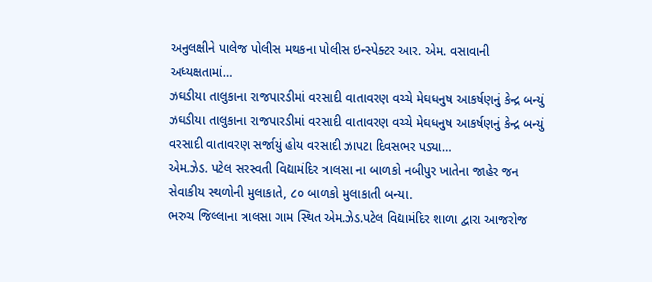અનુલક્ષીને પાલેજ પોલીસ મથકના પોલીસ ઇન્સ્પેક્ટર આર. એમ. વસાવાની અધ્યક્ષતામાં…
ઝઘડીયા તાલુકાના રાજપારડીમાં વરસાદી વાતાવરણ વચ્ચે મેઘધનુષ આકર્ષણનું કેન્દ્ર બન્યું
ઝઘડીયા તાલુકાના રાજપારડીમાં વરસાદી વાતાવરણ વચ્ચે મેઘધનુષ આકર્ષણનું કેન્દ્ર બન્યું વરસાદી વાતાવરણ સર્જાયું હોય વરસાદી ઝાપટા દિવસભર પડ્યા…
એમ.ઝેડ. પટેલ સરસ્વતી વિદ્યામંદિર ત્રાલસા ના બાળકો નબીપુર ખાતેના જાહેર જન સેવાકીય સ્થળોની મુલાકાતે, ૮૦ બાળકો મુલાકાતી બન્યા.
ભરુચ જિલ્લાના ત્રાલસા ગામ સ્થિત એમ.ઝેડ.પટેલ વિદ્યામંદિર શાળા દ્વારા આજરોજ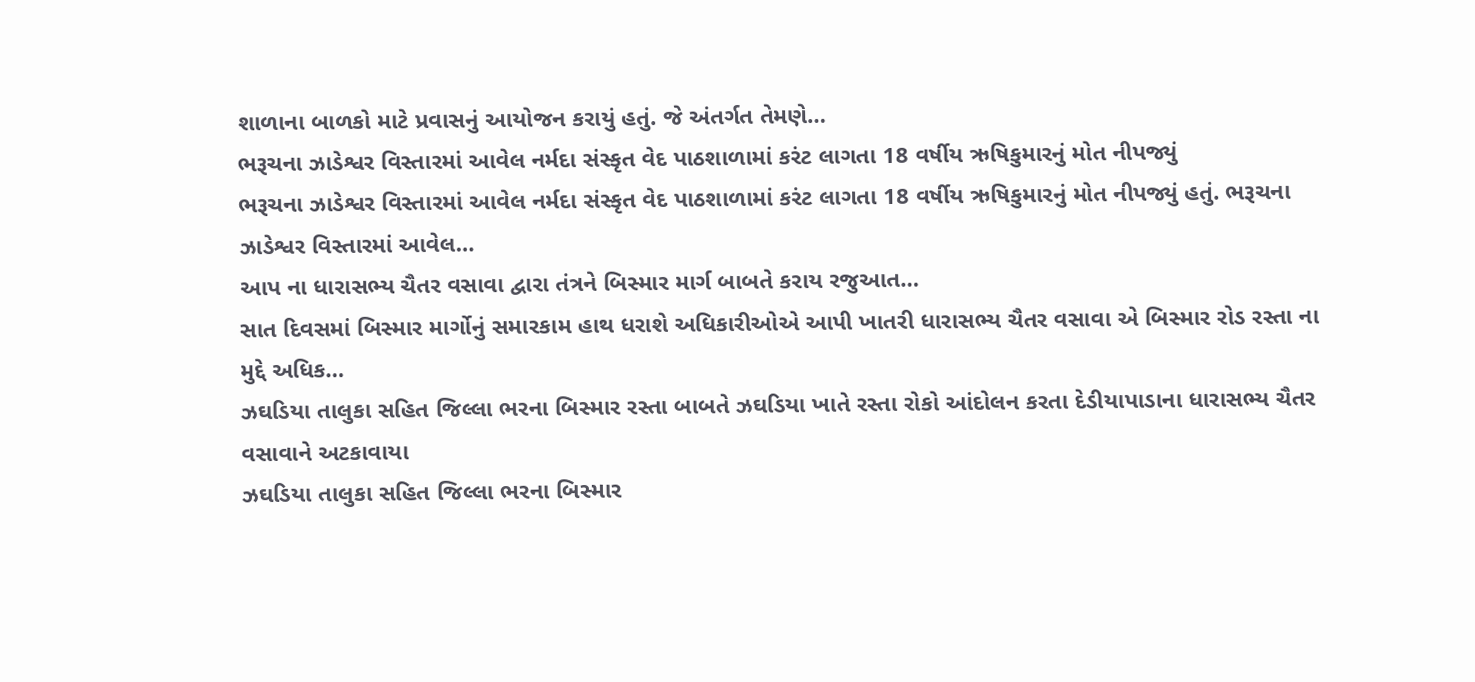શાળાના બાળકો માટે પ્રવાસનું આયોજન કરાયું હતું. જે અંતર્ગત તેમણે…
ભરૂચના ઝાડેશ્વર વિસ્તારમાં આવેલ નર્મદા સંસ્કૃત વેદ પાઠશાળામાં કરંટ લાગતા 18 વર્ષીય ઋષિકુમારનું મોત નીપજ્યું
ભરૂચના ઝાડેશ્વર વિસ્તારમાં આવેલ નર્મદા સંસ્કૃત વેદ પાઠશાળામાં કરંટ લાગતા 18 વર્ષીય ઋષિકુમારનું મોત નીપજ્યું હતું. ભરૂચના ઝાડેશ્વર વિસ્તારમાં આવેલ…
આપ ના ધારાસભ્ય ચૈતર વસાવા દ્વારા તંત્રને બિસ્માર માર્ગ બાબતે કરાય રજુઆત…
સાત દિવસમાં બિસ્માર માર્ગોનું સમારકામ હાથ ધરાશે અધિકારીઓએ આપી ખાતરી ધારાસભ્ય ચૈતર વસાવા એ બિસ્માર રોડ રસ્તા ના મુદ્દે અધિક…
ઝઘડિયા તાલુકા સહિત જિલ્લા ભરના બિસ્માર રસ્તા બાબતે ઝઘડિયા ખાતે રસ્તા રોકો આંદોલન કરતા દેડીયાપાડાના ધારાસભ્ય ચૈતર વસાવાને અટકાવાયા
ઝઘડિયા તાલુકા સહિત જિલ્લા ભરના બિસ્માર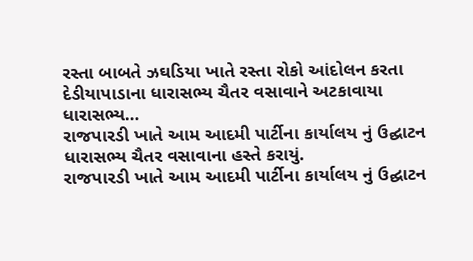રસ્તા બાબતે ઝઘડિયા ખાતે રસ્તા રોકો આંદોલન કરતા દેડીયાપાડાના ધારાસભ્ય ચૈતર વસાવાને અટકાવાયા ધારાસભ્ય…
રાજપારડી ખાતે આમ આદમી પાર્ટીના કાર્યાલય નું ઉદ્ઘાટન ધારાસભ્ય ચૈતર વસાવાના હસ્તે કરાયું.
રાજપારડી ખાતે આમ આદમી પાર્ટીના કાર્યાલય નું ઉદ્ઘાટન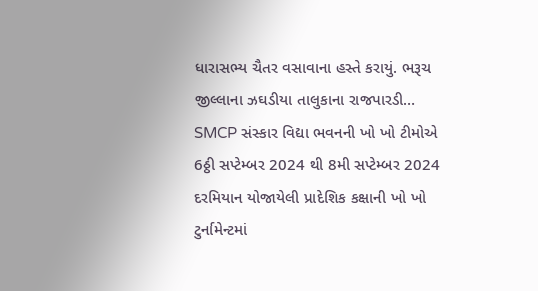ધારાસભ્ય ચૈતર વસાવાના હસ્તે કરાયું. ભરૂચ જીલ્લાના ઝઘડીયા તાલુકાના રાજપારડી…
SMCP સંસ્કાર વિદ્યા ભવનની ખો ખો ટીમોએ 6ઠ્ઠી સપ્ટેમ્બર 2024 થી 8મી સપ્ટેમ્બર 2024 દરમિયાન યોજાયેલી પ્રાદેશિક કક્ષાની ખો ખો ટુર્નામેન્ટમાં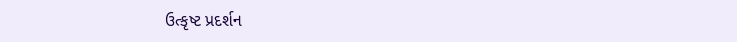ઉત્કૃષ્ટ પ્રદર્શન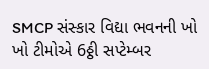SMCP સંસ્કાર વિદ્યા ભવનની ખો ખો ટીમોએ 6ઠ્ઠી સપ્ટેમ્બર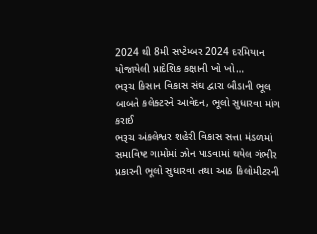2024 થી 8મી સપ્ટેમ્બર 2024 દરમિયાન યોજાયેલી પ્રાદેશિક કક્ષાની ખો ખો…
ભરૂચ કિસાન વિકાસ સંઘ દ્વારા બૌડાની ભૂલ બાબતે કલેક્ટરને આવેદન, ભૂલો સુધારવા માંગ કરાઈ
ભરૂચ અંકલેશ્વર શહેરી વિકાસ સત્તા મંડળમાં સમાવિષ્ટ ગામોમાં ઝોન પાડવામાં થયેલ ગંભીર પ્રકારની ભૂલો સુધારવા તથા આઠ કિલોમીટરની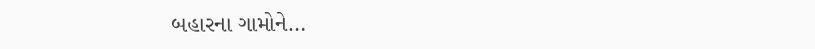બહારના ગામોને…